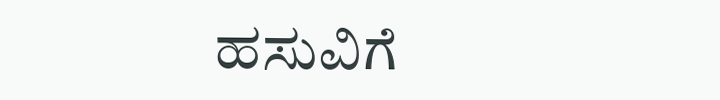ಹಸುವಿಗೆ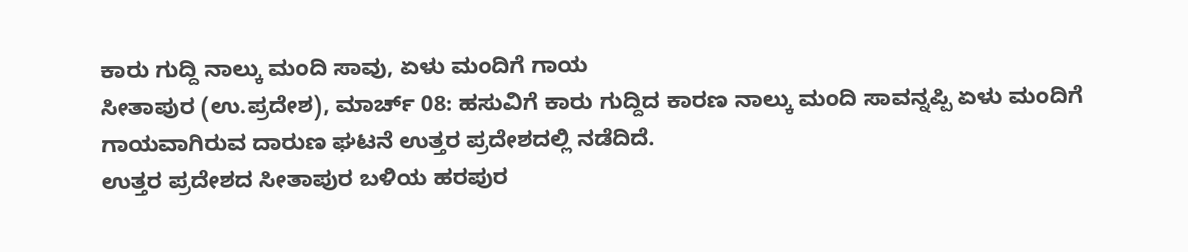ಕಾರು ಗುದ್ದಿ ನಾಲ್ಕು ಮಂದಿ ಸಾವು, ಏಳು ಮಂದಿಗೆ ಗಾಯ
ಸೀತಾಪುರ (ಉ.ಪ್ರದೇಶ), ಮಾರ್ಚ್ 08: ಹಸುವಿಗೆ ಕಾರು ಗುದ್ದಿದ ಕಾರಣ ನಾಲ್ಕು ಮಂದಿ ಸಾವನ್ನಪ್ಪಿ ಏಳು ಮಂದಿಗೆ ಗಾಯವಾಗಿರುವ ದಾರುಣ ಘಟನೆ ಉತ್ತರ ಪ್ರದೇಶದಲ್ಲಿ ನಡೆದಿದೆ.
ಉತ್ತರ ಪ್ರದೇಶದ ಸೀತಾಪುರ ಬಳಿಯ ಹರಪುರ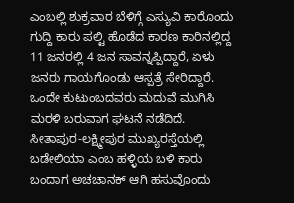ಎಂಬಲ್ಲಿ ಶುಕ್ರವಾರ ಬೆಳಿಗ್ಗೆ ಎಸ್ಯುವಿ ಕಾರೊಂದು ಗುದ್ದಿ ಕಾರು ಪಲ್ಟಿ ಹೊಡೆದ ಕಾರಣ ಕಾರಿನಲ್ಲಿದ್ದ 11 ಜನರಲ್ಲಿ 4 ಜನ ಸಾವನ್ನಪ್ಪಿದ್ದಾರೆ, ಏಳು ಜನರು ಗಾಯಗೊಂಡು ಆಸ್ಪತ್ರೆ ಸೇರಿದ್ದಾರೆ.
ಒಂದೇ ಕುಟುಂಬದವರು ಮದುವೆ ಮುಗಿಸಿ ಮರಳಿ ಬರುವಾಗ ಘಟನೆ ನಡೆದಿದೆ. ಸೀತಾಪುರ-ಲಕ್ಷ್ಮೀಪುರ ಮುಖ್ಯರಸ್ತೆಯಲ್ಲಿ ಬಡೇಲಿಯಾ ಎಂಬ ಹಳ್ಳಿಯ ಬಳಿ ಕಾರು ಬಂದಾಗ ಅಚಚಾನಕ್ ಆಗಿ ಹಸುವೊಂದು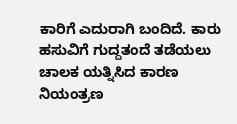ಕಾರಿಗೆ ಎದುರಾಗಿ ಬಂದಿದೆ. ಕಾರು ಹಸುವಿಗೆ ಗುದ್ದತಂದೆ ತಡೆಯಲು ಚಾಲಕ ಯತ್ನಿಸಿದ ಕಾರಣ ನಿಯಂತ್ರಣ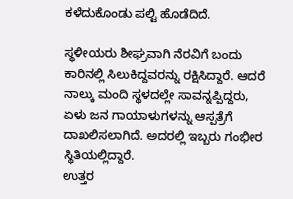ಕಳೆದುಕೊಂಡು ಪಲ್ಟಿ ಹೊಡೆದಿದೆ.

ಸ್ಥಳೀಯರು ಶೀಘ್ರವಾಗಿ ನೆರವಿಗೆ ಬಂದು ಕಾರಿನಲ್ಲಿ ಸಿಲುಕಿದ್ದವರನ್ನು ರಕ್ಷಿಸಿದ್ದಾರೆ. ಆದರೆ ನಾಲ್ಕು ಮಂದಿ ಸ್ಥಳದಲ್ಲೇ ಸಾವನ್ನಪ್ಪಿದ್ದರು, ಏಳು ಜನ ಗಾಯಾಳುಗಳನ್ನು ಆಸ್ಪತ್ರೆಗೆ ದಾಖಲಿಸಲಾಗಿದೆ. ಅದರಲ್ಲಿ ಇಬ್ಬರು ಗಂಭೀರ ಸ್ಥಿತಿಯಲ್ಲಿದ್ದಾರೆ.
ಉತ್ತರ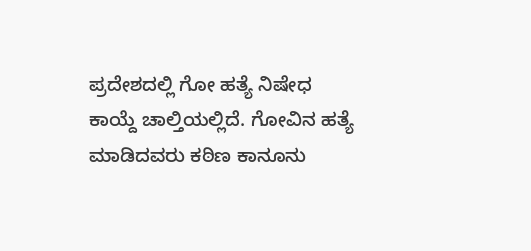ಪ್ರದೇಶದಲ್ಲಿ ಗೋ ಹತ್ಯೆ ನಿಷೇಧ ಕಾಯ್ದೆ ಚಾಲ್ತಿಯಲ್ಲಿದೆ. ಗೋವಿನ ಹತ್ಯೆ ಮಾಡಿದವರು ಕಠಿಣ ಕಾನೂನು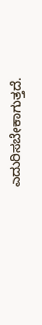ಎದುರಿಸಬೇಕಾಗುತ್ತದೆ.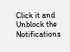Click it and Unblock the Notifications